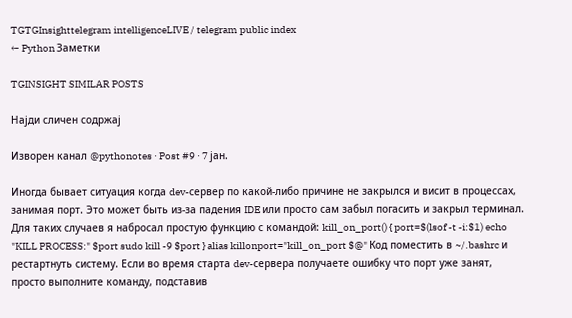TGTGInsighttelegram intelligenceLIVE / telegram public index
← Python Заметки

TGINSIGHT SIMILAR POSTS

Најди сличен содржај

Изворен канал @pythonotes · Post #9 · 7 јан.

Иногда бывает ситуация когда dev-сервер по какой-либо причине не закрылся и висит в процессах, занимая порт. Это может быть из-за падения IDE или просто сам забыл погасить и закрыл терминал. Для таких случаев я набросал простую функцию с командой: kill_on_port() { port=$(lsof -t -i:$1) echo "KILL PROCESS:" $port sudo kill -9 $port } alias killonport="kill_on_port $@" Код поместить в ~/.bashrc и рестартнуть систему. Если во время старта dev-сервера получаете ошибку что порт уже занят, просто выполните команду, подставив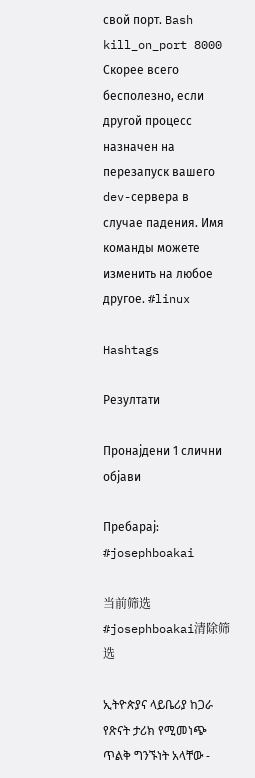свой порт. Bash kill_on_port 8000 Скорее всего бесполезно, если другой процесс назначен на перезапуск вашего dev-сервера в случае падения. Имя команды можете изменить на любое другое. #linux

Hashtags

Резултати

Пронајдени 1 слични објави

Пребарај: #josephboakai

当前筛选 #josephboakai清除筛选

ኢትዮጵያና ላይቤሪያ ከጋራ የጽናት ታሪክ የሚመነጭ ጥልቅ ግንኙነት አላቸው -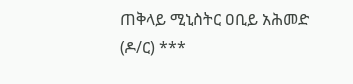ጠቅላይ ሚኒስትር ዐቢይ አሕመድ (ዶ/ር) ***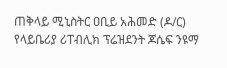ጠቅላይ ሚኒስትር ዐቢይ አሕመድ (ዶ/ር) የላይቤሪያ ሪፐብሊክ ፕሬዝደንት ጆሴፍ ንዩማ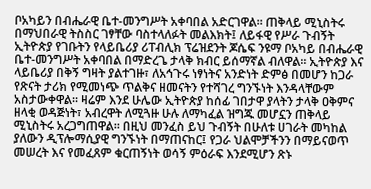ቦአካይን በብሔራዊ ቤተ-መንግሥት አቀባበል አድርገዋል። ጠቅላይ ሚኒስትሩ በማህበራዊ ትስስር ገፃቸው ባስተላለፉት መልእክት፤ ለይፋዊ የሥራ ጉብኝት ኢትዮጵያ የገቡትን የላይቤሪያ ሪፐብሊክ ፕሬዝደንት ጆሴፍ ንዩማ ቦአካይ በብሔራዊ ቤተ-መንግሥት አቀባበል በማድረጌ ታላቅ ክብር ይሰማኛል ብለዋል። ኢትዮጵያ እና ላይቤሪያ በቅኝ ግዛት ያልተገዙ፣ ለአኅጉሩ ነፃነትና አንድነት ድምፅ በመሆን ከጋራ የጽናት ታሪክ የሚመነጭ ጥልቅና ዘመናትን የተሻገረ ግንኙነት እንዳላቸውም አስታውቀዋል። ዛሬም እንደ ሁሌው ኢትዮጵያ ከሰፊ ገበታዋ ያላትን ታላቅ ዐቅምና ዘላቂ ወዳጅነት፣ አብረዋት ለሚጓዙ ሁሉ ለማካፈል ዝግጁ መሆኗን ጠቅላይ ሚኒስትሩ አረጋግጠዋል። በዚህ መንፈስ ይህ ጉብኝት በሁለቱ ሀገራት መካከል ያለውን ዲፕሎማሲያዊ ግንኙነት በማጠናከር፤ የጋራ ህልሞቻችንን በማይናወጥ መሠረት እና የመፈጸም ቁርጠኝነት ወሳኝ ምዕራፍ እንደሚሆን ጽኑ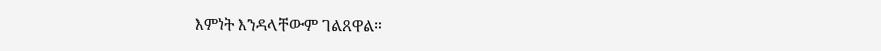እምነት እንዳላቸውም ገልጸዋል።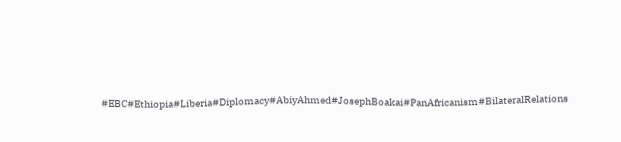#EBC#Ethiopia#Liberia#Diplomacy#AbiyAhmed#JosephBoakai#PanAfricanism#BilateralRelations